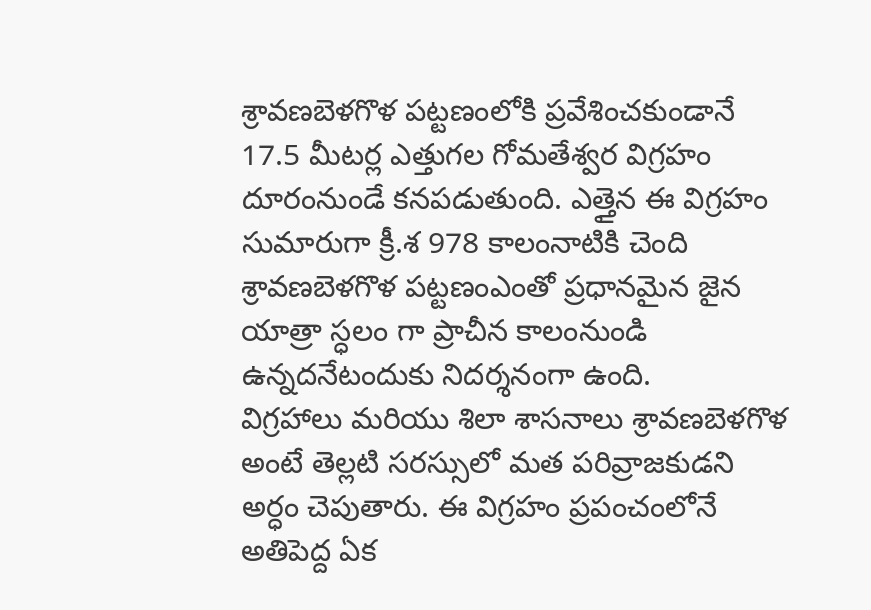శ్రావణబెళగొళ పట్టణంలోకి ప్రవేశించకుండానే 17.5 మీటర్ల ఎత్తుగల గోమతేశ్వర విగ్రహం దూరంనుండే కనపడుతుంది. ఎత్తైన ఈ విగ్రహం సుమారుగా క్రీ.శ 978 కాలంనాటికి చెంది శ్రావణబెళగొళ పట్టణంఎంతో ప్రధానమైన జైన యాత్రా స్ధలం గా ప్రాచీన కాలంనుండి ఉన్నదనేటందుకు నిదర్శనంగా ఉంది.
విగ్రహాలు మరియు శిలా శాసనాలు శ్రావణబెళగొళ అంటే తెల్లటి సరస్సులో మత పరివ్రాజకుడని అర్ధం చెపుతారు. ఈ విగ్రహం ప్రపంచంలోనే అతిపెద్ద ఏక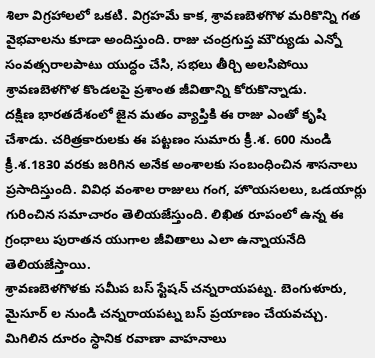శిలా విగ్రహాలలో ఒకటి. విగ్రహమే కాక, శ్రావణబెళగొళ మరికొన్ని గత వైభవాలను కూడా అందిస్తుంది. రాజు చంద్రగుప్త మౌర్యుడు ఎన్నో సంవత్సరాలపాటు యుద్ధం చేసి, సభలు తీర్చి అలసిపోయి శ్రావణబెళగొళ కొండలపై ప్రశాంత జీవితాన్ని కోరుకొన్నాడు.
దక్షిణ భారతదేశంలో జైన మతం వ్యాప్తికి ఈ రాజు ఎంతో కృషి చేశాడు. చరిత్రకారులకు ఈ పట్టణం సుమారు క్రీ.శ. 600 నుండి క్రీ.శ.1830 వరకు జరిగిన అనేక అంశాలకు సంబంధించిన శాసనాలు ప్రసాదిస్తుంది. వివిధ వంశాల రాజులు గంగ, హొయసలలు, ఒడయార్లు గురించిన సమాచారం తెలియజేస్తుంది. లిఖిత రూపంలో ఉన్న ఈ గ్రంధాలు పురాతన యుగాల జీవితాలు ఎలా ఉన్నాయనేది తెలియజేస్తాయి.
శ్రావణబెళగొళకు సమీప బస్ స్టేషన్ చన్నరాయపట్న. బెంగుళూరు, మైసూర్ ల నుండి చన్నరాయపట్న బస్ ప్రయాణం చేయవచ్చు. మిగిలిన దూరం స్ధానిక రవాణా వాహనాలు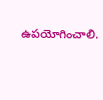ఉపయోగించాలి.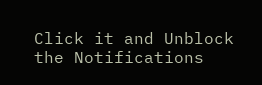Click it and Unblock the Notifications